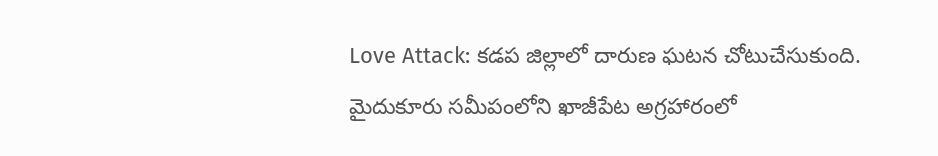Love Attack: కడప జిల్లాలో దారుణ ఘటన చోటుచేసుకుంది. మైదుకూరు సమీపంలోని ఖాజీపేట అగ్రహారంలో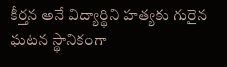కీర్తన అనే విద్యార్థిని హత్యకు గురైన ఘటన స్థానికంగా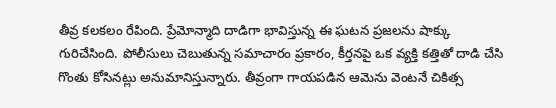తీవ్ర కలకలం రేపింది. ప్రేమోన్మాది దాడిగా భావిస్తున్న ఈ ఘటన ప్రజలను షాక్కు గురిచేసింది. పోలీసులు చెబుతున్న సమాచారం ప్రకారం, కీర్తనపై ఒక వ్యక్తి కత్తితో దాడి చేసి గొంతు కోసినట్లు అనుమానిస్తున్నారు. తీవ్రంగా గాయపడిన ఆమెను వెంటనే చికిత్స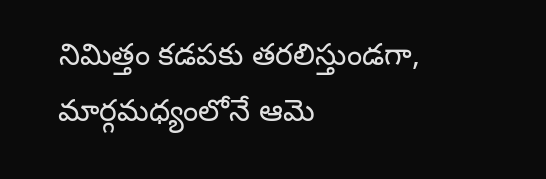నిమిత్తం కడపకు తరలిస్తుండగా, మార్గమధ్యంలోనే ఆమె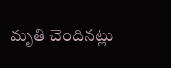మృతి చెందినట్లు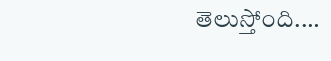తెలుస్తోంది.…